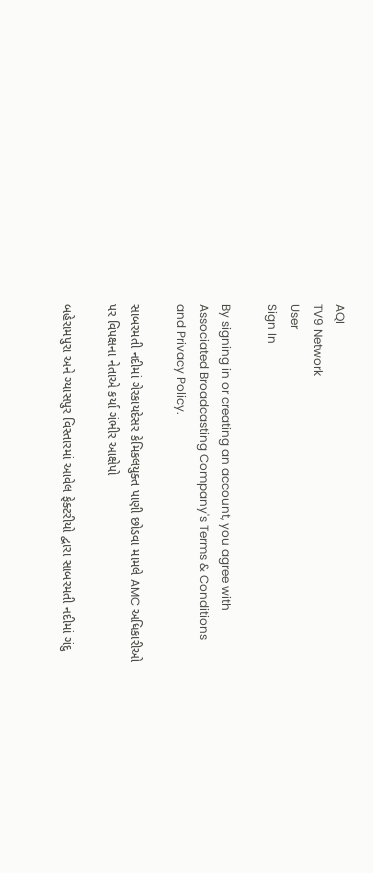AQI
TV9 Network
User
Sign In

By signing in or creating an account, you agree with Associated Broadcasting Company's Terms & Conditions and Privacy Policy.

સાબરમતી નદીમાં ગેરકાયદેસર કેમિકલયુક્ત પાણી છોડવા મામલે AMC અધિકારીઓ પર વિપક્ષના નેતાએ કર્યા ગંભીર આક્ષેપો

બહેરામપુરા અને ગ્યાસપુર વિસ્તારમાં આવેલ ફેક્ટરીયો દ્વારા સાબરમતી નદીમાં ગંદુ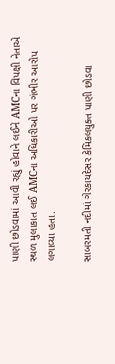પાણી છોડવામાં આવી રહ્યું હોવાને લઈને AMCના વિપક્ષી નેતાએ સ્થળ મુલાકાત લઈ AMCના અધિકારીઓ પર ગંભીર આરોપ લગાવ્યા હતા.

સાબરમતી નદીમાં ગેરકાયદેસર કેમિકલયુક્ત પાણી છોડવા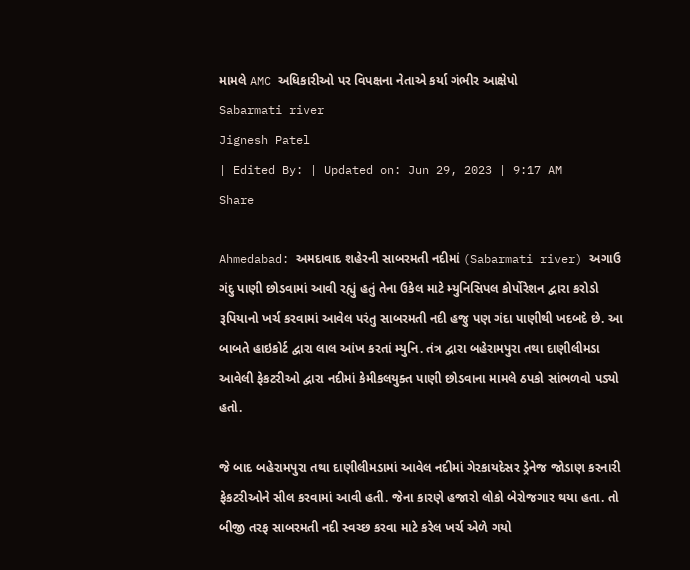મામલે AMC અધિકારીઓ પર વિપક્ષના નેતાએ કર્યા ગંભીર આક્ષેપો
Sabarmati river
Jignesh Patel
| Edited By: | Updated on: Jun 29, 2023 | 9:17 AM
Share

Ahmedabad: અમદાવાદ શહેરની સાબરમતી નદીમાં (Sabarmati river) અગાઉ ગંદુ પાણી છોડવામાં આવી રહ્યું હતું તેના ઉકેલ માટે મ્યુનિસિપલ કોર્પોરેશન દ્વારા કરોડો રૂપિયાનો ખર્ચ કરવામાં આવેલ પરંતુ સાબરમતી નદી હજુ પણ ગંદા પાણીથી ખદબદે છે. આ બાબતે હાઇકોર્ટ દ્વારા લાલ આંખ કરતાં મ્યુનિ. તંત્ર દ્વારા બહેરામપુરા તથા દાણીલીમડા આવેલી ફેકટરીઓ દ્વારા નદીમાં કેમીકલયુક્ત પાણી છોડવાના મામલે ઠપકો સાંભળવો પડ્યો હતો.

જે બાદ બહેરામપુરા તથા દાણીલીમડામાં આવેલ નદીમાં ગેરકાયદેસર ડ્રેનેજ જોડાણ કરનારી ફેકટરીઓને સીલ કરવામાં આવી હતી. જેના કારણે હજારો લોકો બેરોજગાર થયા હતા. તો બીજી તરફ સાબરમતી નદી સ્વચ્છ કરવા માટે કરેલ ખર્ચ એળે ગયો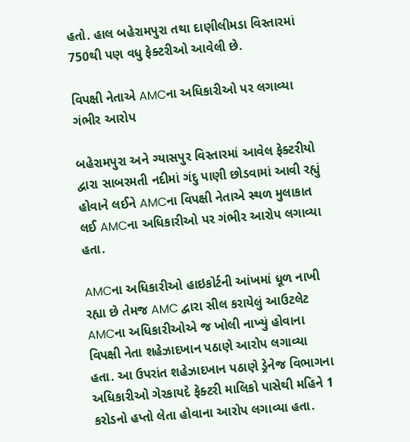હતો. હાલ બહેરામપુરા તથા દાણીલીમડા વિસ્તારમાં 750થી પણ વધુ ફેક્ટરીઓ આવેલી છે.

વિપક્ષી નેતાએ AMCના અધિકારીઓ પર લગાવ્યા ગંભીર આરોપ

બહેરામપુરા અને ગ્યાસપુર વિસ્તારમાં આવેલ ફેક્ટરીયો દ્વારા સાબરમતી નદીમાં ગંદુ પાણી છોડવામાં આવી રહ્યું હોવાને લઈને AMCના વિપક્ષી નેતાએ સ્થળ મુલાકાત લઈ AMCના અધિકારીઓ પર ગંભીર આરોપ લગાવ્યા હતા.

AMCના અધિકારીઓ હાઇકોર્ટની આંખમાં ધૂળ નાખી રહ્યા છે તેમજ AMC દ્વારા સીલ કરાયેલું આઉટલેટ AMCના અધિકારીઓએ જ ખોલી નાખ્યું હોવાના વિપક્ષી નેતા શહેઝાદખાન પઠાણે આરોપ લગાવ્યા હતા. આ ઉપરાંત શહેઝાદખાન પઠાણે ડ્રેનેજ વિભાગના અધિકારીઓ ગેરકાયદે ફેક્ટરી માલિકો પાસેથી મહિને 1 કરોડનો હપ્તો લેતા હોવાના આરોપ લગાવ્યા હતા.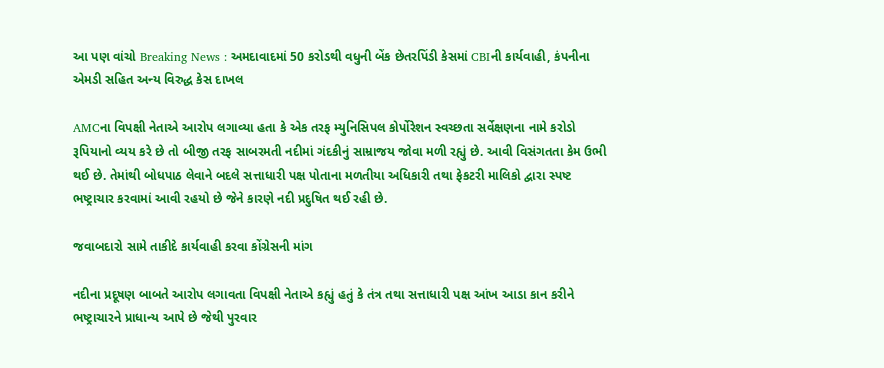આ પણ વાંચો Breaking News : અમદાવાદમાં 50 કરોડથી વધુની બેંક છેતરપિંડી કેસમાં CBIની કાર્યવાહી, કંપનીના એમડી સહિત અન્ય વિરુદ્ધ કેસ દાખલ

AMCના વિપક્ષી નેતાએ આરોપ લગાવ્યા હતા કે એક તરફ મ્યુનિસિપલ કોર્પોરેશન સ્વચ્છતા સર્વેક્ષણના નામે કરોડો રૂપિયાનો વ્યય કરે છે તો બીજી તરફ સાબરમતી નદીમાં ગંદકીનું સામ્રાજય જોવા મળી રહ્યું છે. આવી વિસંગતતા કેમ ઉભી થઈ છે. તેમાંથી બોધપાઠ લેવાને બદલે સત્તાધારી પક્ષ પોતાના મળતીયા અધિકારી તથા ફેકટરી માલિકો દ્વારા સ્પષ્ટ ભષ્ટ્રાચાર કરવામાં આવી રહયો છે જેને કારણે નદી પ્રદુષિત થઈ રહી છે.

જવાબદારો સામે તાકીદે કાર્યવાહી કરવા કોંગ્રેસની માંગ

નદીના પ્રદૂષણ બાબતે આરોપ લગાવતા વિપક્ષી નેતાએ કહ્યું હતું કે તંત્ર તથા સત્તાધારી પક્ષ આંખ આડા કાન કરીને ભષ્ટ્રાચારને પ્રાધાન્ય આપે છે જેથી પુરવાર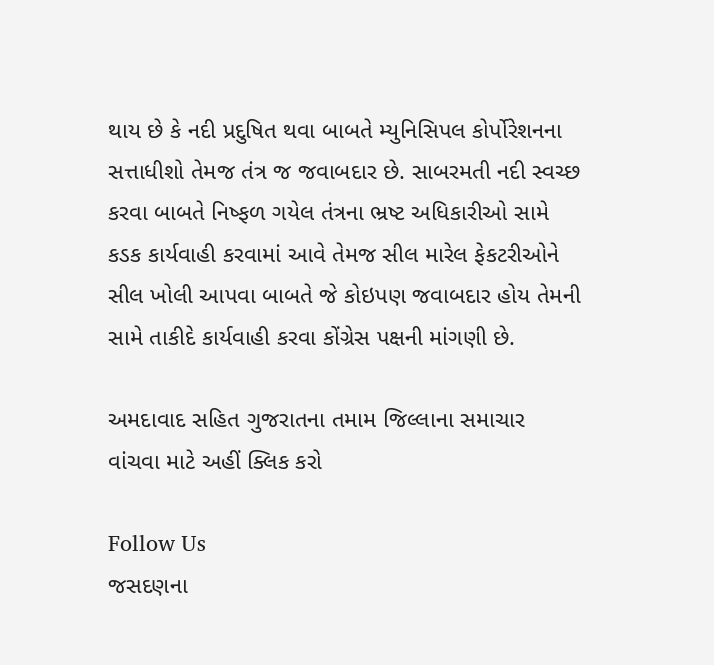થાય છે કે નદી પ્રદુષિત થવા બાબતે મ્યુનિસિપલ કોર્પોરેશનના સત્તાધીશો તેમજ તંત્ર જ જવાબદાર છે. સાબરમતી નદી સ્વચ્છ કરવા બાબતે નિષ્ફળ ગયેલ તંત્રના ભ્રષ્ટ અધિકારીઓ સામે કડક કાર્યવાહી કરવામાં આવે તેમજ સીલ મારેલ ફેકટરીઓને સીલ ખોલી આપવા બાબતે જે કોઇપણ જવાબદાર હોય તેમની સામે તાકીદે કાર્યવાહી કરવા કોંગ્રેસ પક્ષની માંગણી છે.

અમદાવાદ સહિત ગુજરાતના તમામ જિલ્લાના સમાચાર વાંચવા માટે અહીં ક્લિક કરો

Follow Us
જસદણના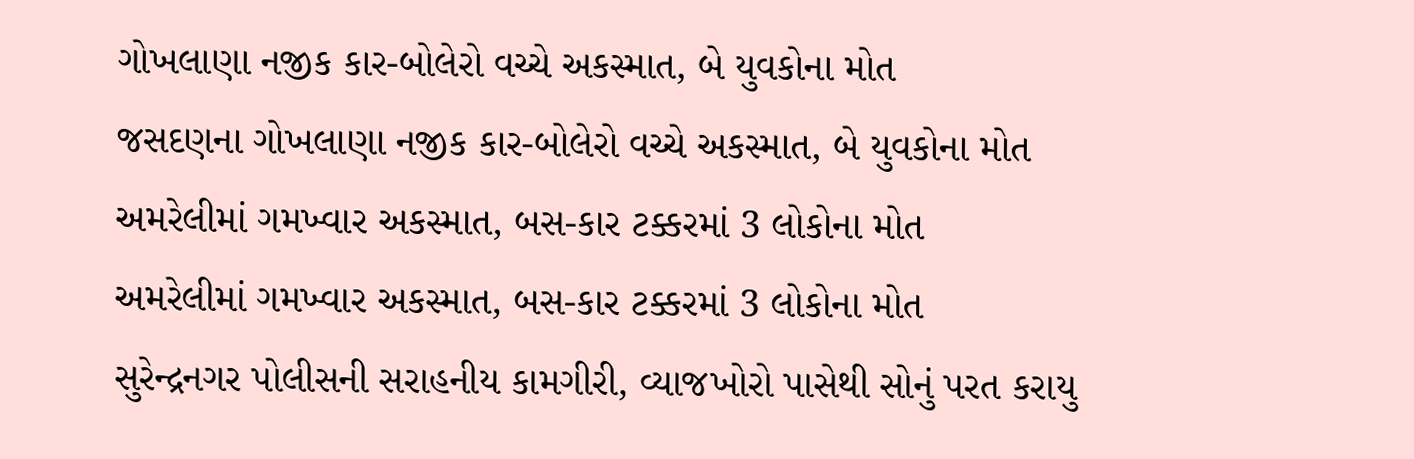ગોખલાણા નજીક કાર-બોલેરો વચ્ચે અકસ્માત, બે યુવકોના મોત
જસદણના ગોખલાણા નજીક કાર-બોલેરો વચ્ચે અકસ્માત, બે યુવકોના મોત
અમરેલીમાં ગમખ્વાર અકસ્માત, બસ-કાર ટક્કરમાં 3 લોકોના મોત
અમરેલીમાં ગમખ્વાર અકસ્માત, બસ-કાર ટક્કરમાં 3 લોકોના મોત
સુરેન્દ્રનગર પોલીસની સરાહનીય કામગીરી, વ્યાજખોરો પાસેથી સોનું પરત કરાયુ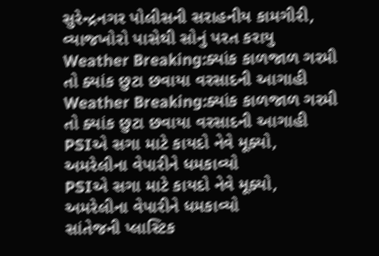સુરેન્દ્રનગર પોલીસની સરાહનીય કામગીરી, વ્યાજખોરો પાસેથી સોનું પરત કરાયુ
Weather Breaking:ક્યાંક કાળજાળ ગરમી તો ક્યાંક છુટા છવાયા વરસાદની આગાહી
Weather Breaking:ક્યાંક કાળજાળ ગરમી તો ક્યાંક છુટા છવાયા વરસાદની આગાહી
PSIએ સગા માટે કાયદો નેવે મૂક્યો, અમરેલીના વેપારીને ધમકાવ્યો
PSIએ સગા માટે કાયદો નેવે મૂક્યો, અમરેલીના વેપારીને ધમકાવ્યો
સાંતેજની પ્લાસ્ટિક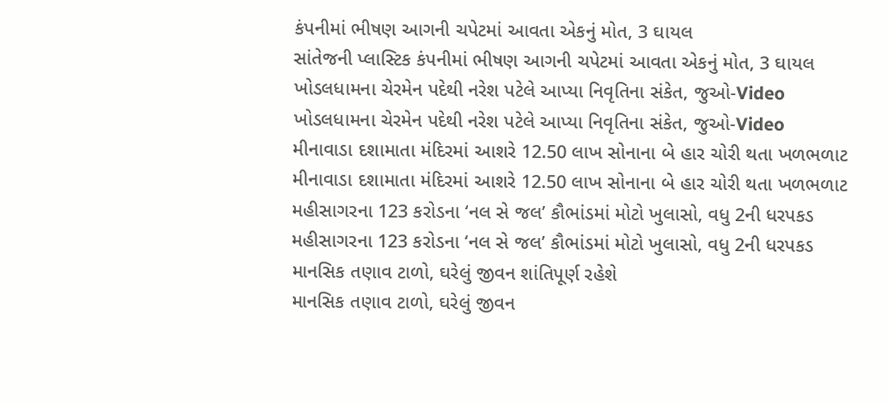કંપનીમાં ભીષણ આગની ચપેટમાં આવતા એકનું મોત, 3 ઘાયલ
સાંતેજની પ્લાસ્ટિક કંપનીમાં ભીષણ આગની ચપેટમાં આવતા એકનું મોત, 3 ઘાયલ
ખોડલધામના ચેરમેન પદેથી નરેશ પટેલે આપ્યા નિવૃતિના સંકેત, જુઓ-Video
ખોડલધામના ચેરમેન પદેથી નરેશ પટેલે આપ્યા નિવૃતિના સંકેત, જુઓ-Video
મીનાવાડા દશામાતા મંદિરમાં આશરે 12.50 લાખ સોનાના બે હાર ચોરી થતા ખળભળાટ
મીનાવાડા દશામાતા મંદિરમાં આશરે 12.50 લાખ સોનાના બે હાર ચોરી થતા ખળભળાટ
મહીસાગરના 123 કરોડના ‘નલ સે જલ’ કૌભાંડમાં મોટો ખુલાસો, વધુ 2ની ધરપકડ
મહીસાગરના 123 કરોડના ‘નલ સે જલ’ કૌભાંડમાં મોટો ખુલાસો, વધુ 2ની ધરપકડ
માનસિક તણાવ ટાળો, ઘરેલું જીવન શાંતિપૂર્ણ રહેશે
માનસિક તણાવ ટાળો, ઘરેલું જીવન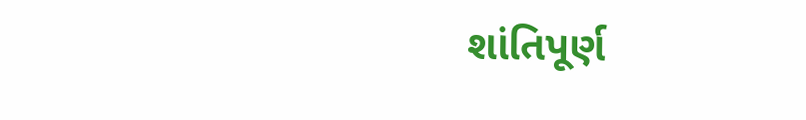શાંતિપૂર્ણ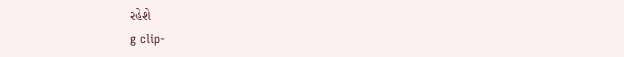રહેશે
g clip-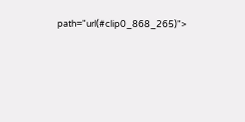path="url(#clip0_868_265)">